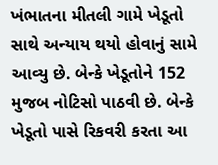ખંભાતના મીતલી ગામે ખેડૂતો સાથે અન્યાય થયો હોવાનું સામે આવ્યુ છે. બેન્કે ખેડૂતોને 152 મુજબ નોટિસો પાઠવી છે. બેન્કે ખેડૂતો પાસે રિકવરી કરતા આ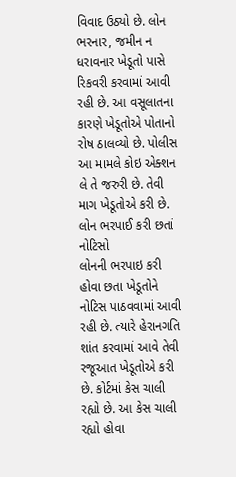વિવાદ ઉઠ્યો છે. લોન ભરનાર, જમીન ન ધરાવનાર ખેડૂતો પાસે રિકવરી કરવામાં આવી રહી છે. આ વસૂલાતના કારણે ખેડૂતોએ પોતાનો રોષ ઠાલવ્યો છે. પોલીસ આ મામલે કોઇ એક્શન લે તે જરુરી છે. તેવી માગ ખેડૂતોએ કરી છે.
લોન ભરપાઈ કરી છતાં નોટિસો
લોનની ભરપાઇ કરી હોવા છતા ખેડૂતોને નોટિસ પાઠવવામાં આવી રહી છે. ત્યારે હેરાનગતિ શાંત કરવામાં આવે તેવી રજૂઆત ખેડૂતોએ કરી છે. કોર્ટમાં કેસ ચાલી રહ્યો છે. આ કેસ ચાલી રહ્યો હોવા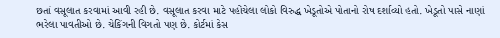છતાં વસૂલાત કરવામાં આવી રહી છે. વસૂલાત કરવા માટે પહોંચેલા લોકો વિરુદ્ધ ખેડૂતોએ પોતાનો રોષ દર્શાવ્યો હતો. ખેડૂતો પાસે નાણાં ભરેલા પાવતીઓ છે. ચેકિંગની વિગતો પણ છે. કોર્ટમાં કેસ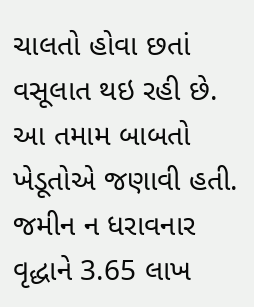ચાલતો હોવા છતાં વસૂલાત થઇ રહી છે. આ તમામ બાબતો ખેડૂતોએ જણાવી હતી. જમીન ન ધરાવનાર વૃદ્ધાને 3.65 લાખ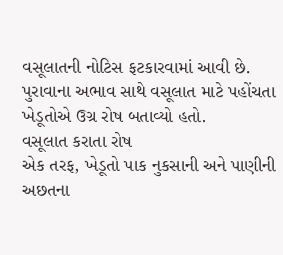વસૂલાતની નોટિસ ફટકારવામાં આવી છે. પુરાવાના અભાવ સાથે વસૂલાત માટે પહોંચતા ખેડૂતોએ ઉગ્ર રોષ બતાવ્યો હતો.
વસૂલાત કરાતા રોષ
એક તરફ, ખેડૂતો પાક નુકસાની અને પાણીની અછતના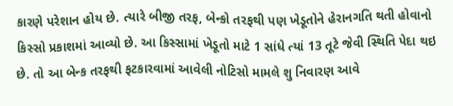કારણે પરેશાન હોય છે. ત્યારે બીજી તરફ, બેન્કો તરફથી પણ ખેડૂતોને હેરાનગતિ થતી હોવાનો કિસ્સો પ્રકાશમાં આવ્યો છે. આ કિસ્સામાં ખેડૂતો માટે 1 સાંધે ત્યાં 13 તૂટે જેવી સ્થિતિ પેદા થઇ છે. તો આ બેન્ક તરફથી ફટકારવામાં આવેલી નોટિસો મામલે શુ નિવારણ આવે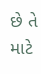છે તે માટે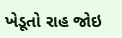ખેડૂતો રાહ જોઇ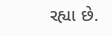રહ્યા છે.